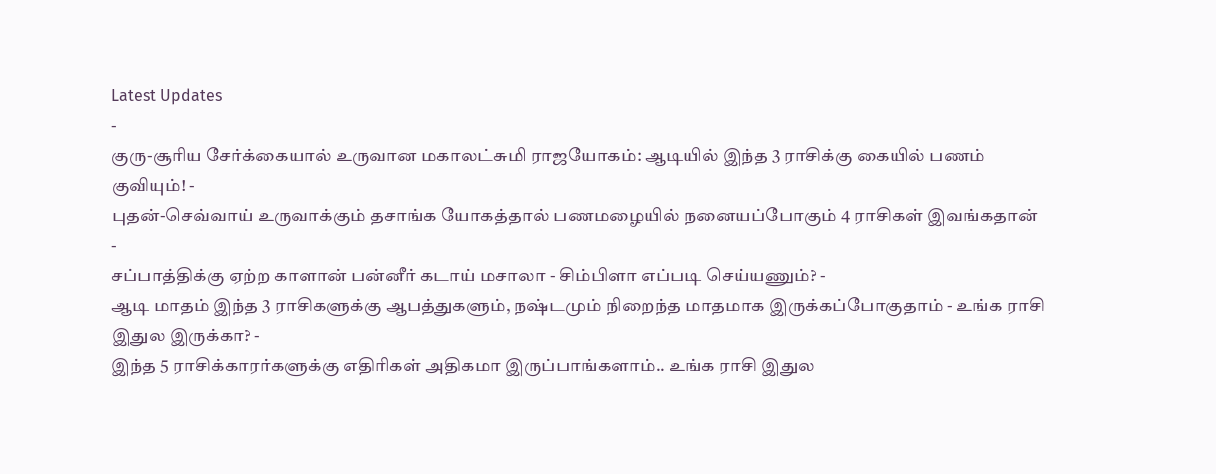Latest Updates
-
குரு-சூரிய சேர்க்கையால் உருவான மகாலட்சுமி ராஜயோகம்: ஆடியில் இந்த 3 ராசிக்கு கையில் பணம் குவியும்! -
புதன்-செவ்வாய் உருவாக்கும் தசாங்க யோகத்தால் பணமழையில் நனையப்போகும் 4 ராசிகள் இவங்கதான் -
சப்பாத்திக்கு ஏற்ற காளான் பன்னீர் கடாய் மசாலா - சிம்பிளா எப்படி செய்யணும்? -
ஆடி மாதம் இந்த 3 ராசிகளுக்கு ஆபத்துகளும், நஷ்டமும் நிறைந்த மாதமாக இருக்கப்போகுதாம் - உங்க ராசி இதுல இருக்கா? -
இந்த 5 ராசிக்காரர்களுக்கு எதிரிகள் அதிகமா இருப்பாங்களாம்.. உங்க ராசி இதுல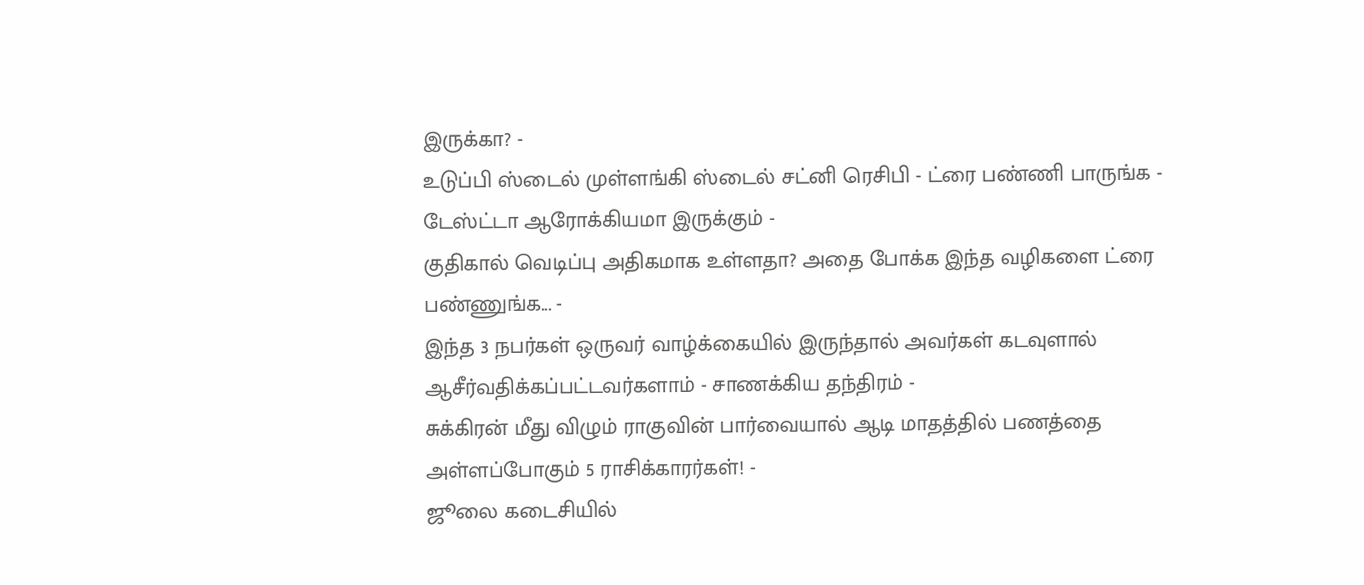இருக்கா? -
உடுப்பி ஸ்டைல் முள்ளங்கி ஸ்டைல் சட்னி ரெசிபி - ட்ரை பண்ணி பாருங்க - டேஸ்ட்டா ஆரோக்கியமா இருக்கும் -
குதிகால் வெடிப்பு அதிகமாக உள்ளதா? அதை போக்க இந்த வழிகளை ட்ரை பண்ணுங்க... -
இந்த 3 நபர்கள் ஒருவர் வாழ்க்கையில் இருந்தால் அவர்கள் கடவுளால் ஆசீர்வதிக்கப்பட்டவர்களாம் - சாணக்கிய தந்திரம் -
சுக்கிரன் மீது விழும் ராகுவின் பார்வையால் ஆடி மாதத்தில் பணத்தை அள்ளப்போகும் 5 ராசிக்காரர்கள்! -
ஜூலை கடைசியில்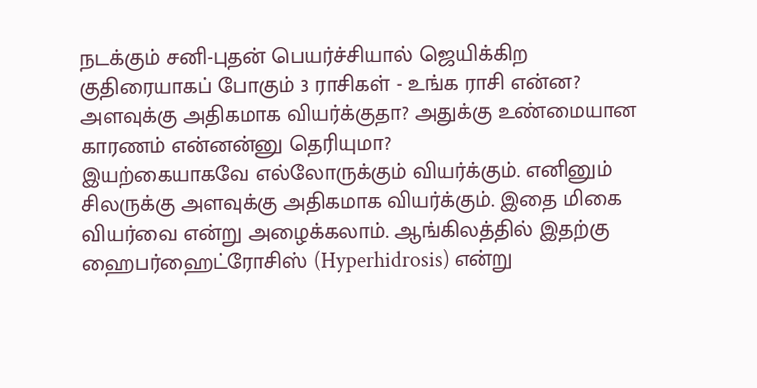நடக்கும் சனி-புதன் பெயர்ச்சியால் ஜெயிக்கிற குதிரையாகப் போகும் 3 ராசிகள் - உங்க ராசி என்ன?
அளவுக்கு அதிகமாக வியர்க்குதா? அதுக்கு உண்மையான காரணம் என்னன்னு தெரியுமா?
இயற்கையாகவே எல்லோருக்கும் வியர்க்கும். எனினும் சிலருக்கு அளவுக்கு அதிகமாக வியர்க்கும். இதை மிகை வியர்வை என்று அழைக்கலாம். ஆங்கிலத்தில் இதற்கு ஹைபர்ஹைட்ரோசிஸ் (Hyperhidrosis) என்று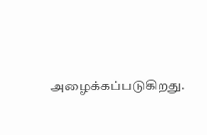அழைக்கப்படுகிறது.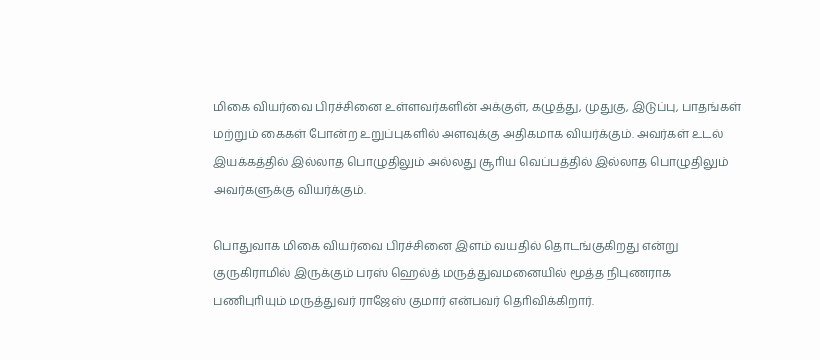மிகை வியர்வை பிரச்சினை உள்ளவர்களின் அக்குள், கழுத்து, முதுகு, இடுப்பு, பாதங்கள் மற்றும் கைகள் போன்ற உறுப்புகளில் அளவுக்கு அதிகமாக வியர்க்கும். அவர்கள் உடல் இயக்கத்தில் இல்லாத பொழுதிலும் அல்லது சூாிய வெப்பத்தில் இல்லாத பொழுதிலும் அவர்களுக்கு வியர்க்கும்.

பொதுவாக மிகை வியர்வை பிரச்சினை இளம் வயதில் தொடங்குகிறது என்று குருகிராமில் இருக்கும் பரஸ் ஹெல்த் மருத்துவமனையில் மூத்த நிபுணராக பணிபுாியும் மருத்துவர் ராஜேஸ் குமார் என்பவர் தொிவிக்கிறார்.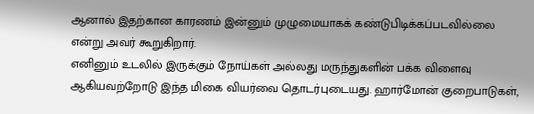ஆனால் இதற்கான காரணம் இன்னும் முழுமையாகக் கண்டுபிடிக்கப்படவில்லை என்று அவர் கூறுகிறார்.
எனினும் உடலில் இருக்கும் நோய்கள் அல்லது மருந்துகளின் பக்க விளைவு ஆகியவற்றோடு இந்த மிகை வியர்வை தொடர்புடையது. ஹார்மோன் குறைபாடுகள்,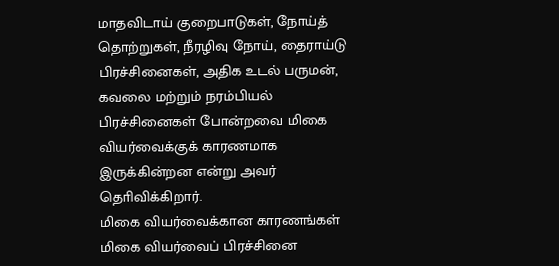மாதவிடாய் குறைபாடுகள், நோய்த் தொற்றுகள், நீரழிவு நோய், தைராய்டு பிரச்சினைகள், அதிக உடல் பருமன், கவலை மற்றும் நரம்பியல் பிரச்சினைகள் போன்றவை மிகை வியர்வைக்குக் காரணமாக இருக்கின்றன என்று அவர் தொிவிக்கிறார்.
மிகை வியர்வைக்கான காரணங்கள்
மிகை வியர்வைப் பிரச்சினை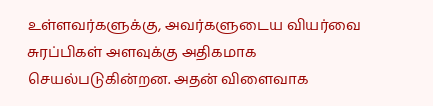உள்ளவர்களுக்கு, அவர்களுடைய வியர்வை சுரப்பிகள் அளவுக்கு அதிகமாக செயல்படுகின்றன. அதன் விளைவாக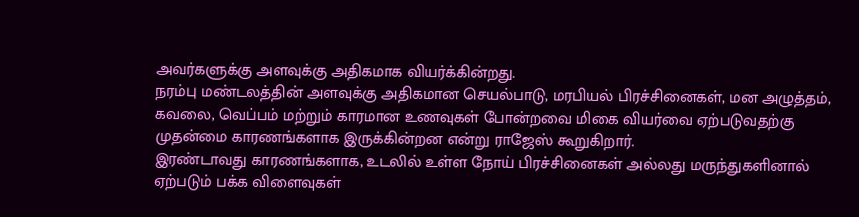அவர்களுக்கு அளவுக்கு அதிகமாக வியர்க்கின்றது.
நரம்பு மண்டலத்தின் அளவுக்கு அதிகமான செயல்பாடு, மரபியல் பிரச்சினைகள், மன அழுத்தம், கவலை, வெப்பம் மற்றும் காரமான உணவுகள் போன்றவை மிகை வியர்வை ஏற்படுவதற்கு முதன்மை காரணங்களாக இருக்கின்றன என்று ராஜேஸ் கூறுகிறார்.
இரண்டாவது காரணங்களாக, உடலில் உள்ள நோய் பிரச்சினைகள் அல்லது மருந்துகளினால் ஏற்படும் பக்க விளைவுகள்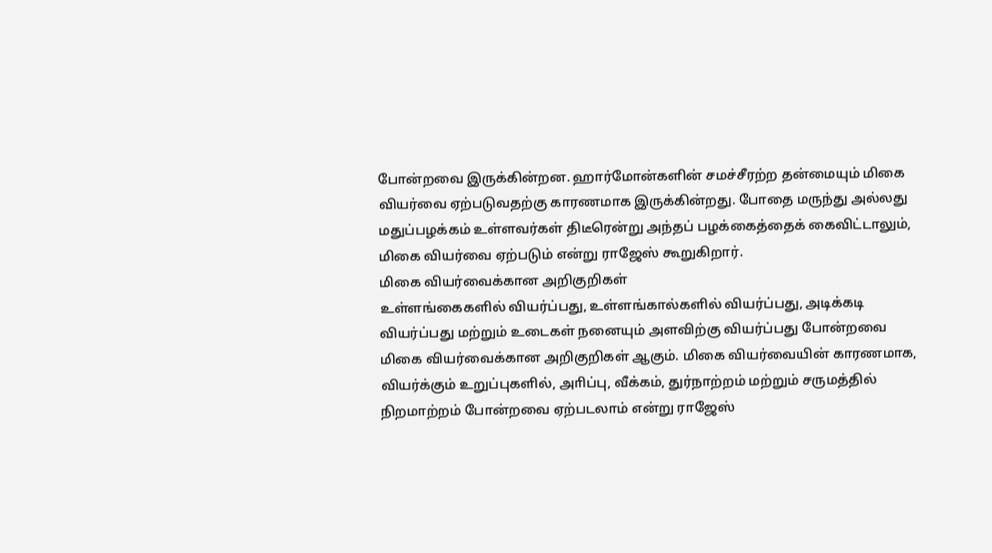போன்றவை இருக்கின்றன. ஹார்மோன்களின் சமச்சீரற்ற தன்மையும் மிகை வியர்வை ஏற்படுவதற்கு காரணமாக இருக்கின்றது. போதை மருந்து அல்லது மதுப்பழக்கம் உள்ளவர்கள் திடீரென்று அந்தப் பழக்கைத்தைக் கைவிட்டாலும், மிகை வியர்வை ஏற்படும் என்று ராஜேஸ் கூறுகிறார்.
மிகை வியர்வைக்கான அறிகுறிகள்
உள்ளங்கைகளில் வியர்ப்பது, உள்ளங்கால்களில் வியர்ப்பது, அடிக்கடி வியர்ப்பது மற்றும் உடைகள் நனையும் அளவிற்கு வியர்ப்பது போன்றவை மிகை வியர்வைக்கான அறிகுறிகள் ஆகும். மிகை வியர்வையின் காரணமாக, வியர்க்கும் உறுப்புகளில், அாிப்பு, வீக்கம், துர்நாற்றம் மற்றும் சருமத்தில் நிறமாற்றம் போன்றவை ஏற்படலாம் என்று ராஜேஸ்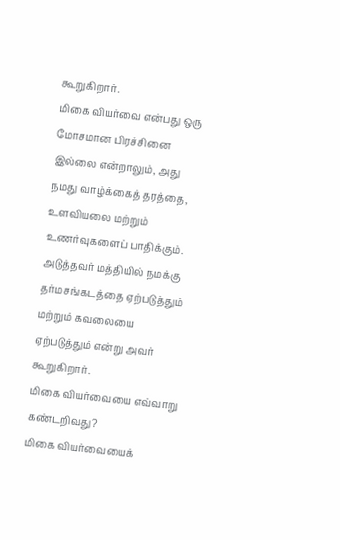கூறுகிறார்.
மிகை வியர்வை என்பது ஒரு மோசமான பிரச்சினை இல்லை என்றாலும், அது நமது வாழ்க்கைத் தரத்தை, உளவியலை மற்றும் உணர்வுகளைப் பாதிக்கும். அடுத்தவர் மத்தியில் நமக்கு தர்மசங்கடத்தை ஏற்படுத்தும் மற்றும் கவலையை ஏற்படுத்தும் என்று அவர் கூறுகிறார்.
மிகை வியர்வையை எவ்வாறு கண்டறிவது?
மிகை வியர்வையைக்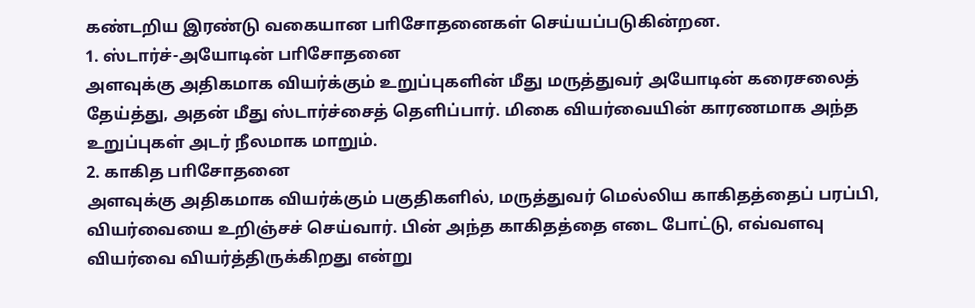கண்டறிய இரண்டு வகையான பாிசோதனைகள் செய்யப்படுகின்றன.
1. ஸ்டார்ச்-அயோடின் பாிசோதனை
அளவுக்கு அதிகமாக வியர்க்கும் உறுப்புகளின் மீது மருத்துவர் அயோடின் கரைசலைத் தேய்த்து, அதன் மீது ஸ்டார்ச்சைத் தெளிப்பார். மிகை வியர்வையின் காரணமாக அந்த உறுப்புகள் அடர் நீலமாக மாறும்.
2. காகித பாிசோதனை
அளவுக்கு அதிகமாக வியர்க்கும் பகுதிகளில், மருத்துவர் மெல்லிய காகிதத்தைப் பரப்பி, வியர்வையை உறிஞ்சச் செய்வார். பின் அந்த காகிதத்தை எடை போட்டு, எவ்வளவு வியர்வை வியர்த்திருக்கிறது என்று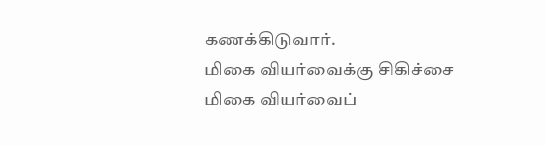கணக்கிடுவார்.
மிகை வியர்வைக்கு சிகிச்சை
மிகை வியர்வைப்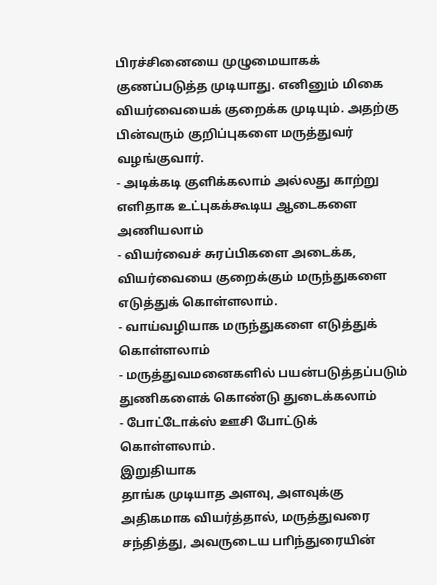பிரச்சினையை முழுமையாகக் குணப்படுத்த முடியாது. எனினும் மிகை வியர்வையைக் குறைக்க முடியும். அதற்கு பின்வரும் குறிப்புகளை மருத்துவர் வழங்குவார்.
- அடிக்கடி குளிக்கலாம் அல்லது காற்று எளிதாக உட்புகக்கூடிய ஆடைகளை அணியலாம்
- வியர்வைச் சுரப்பிகளை அடைக்க, வியர்வையை குறைக்கும் மருந்துகளை எடுத்துக் கொள்ளலாம்.
- வாய்வழியாக மருந்துகளை எடுத்துக் கொள்ளலாம்
- மருத்துவமனைகளில் பயன்படுத்தப்படும் துணிகளைக் கொண்டு துடைக்கலாம்
- போட்டோக்ஸ் ஊசி போட்டுக் கொள்ளலாம்.
இறுதியாக
தாங்க முடியாத அளவு, அளவுக்கு அதிகமாக வியர்த்தால், மருத்துவரை சந்தித்து, அவருடைய பாிந்துரையின்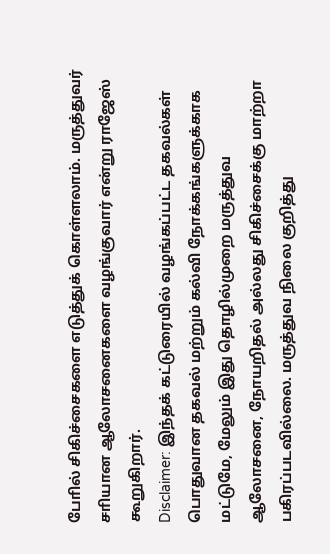போில் சிகிச்சைகளை எடுத்துக் கொள்ளலாம். மருத்துவர் சாியான ஆலோசனைகளை வழங்குவார் என்று ராஜேஸ் கூறுகிறார்.
Disclaimer: இந்தக் கட்டுரையில் வழங்கப்பட்ட தகவல்கள் பொதுவான தகவல் மற்றும் கல்வி நோக்கங்களுக்காக மட்டுமே, மேலும் இது தொழில்முறை மருத்துவ ஆலோசனை, நோயறிதல் அல்லது சிகிச்சைக்கு மாற்றா பகிரப்படவில்லை. மருத்துவ நிலை குறித்து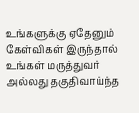உங்களுக்கு ஏதேனும் கேள்விகள் இருந்தால் உங்கள் மருத்துவர் அல்லது தகுதிவாய்ந்த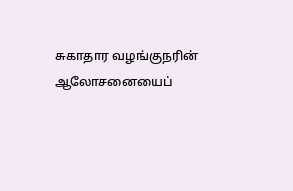சுகாதார வழங்குநரின் ஆலோசனையைப்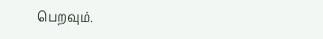பெறவும்.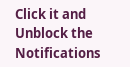Click it and Unblock the Notifications